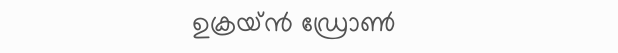ഉക്രയ്ൻ ഡ്രോൺ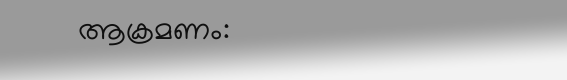ആക്രമണം: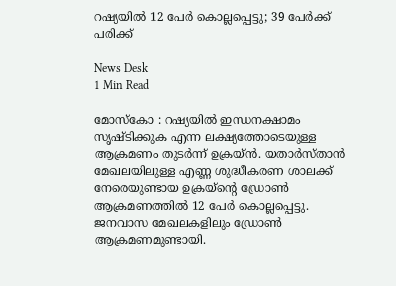റഷ്യയിൽ 12 പേർ കൊല്ലപ്പെട്ടു; 39 പേർക്ക് പരിക്ക്

News Desk
1 Min Read

മോസ്കോ : റഷ്യയിൽ ഇന്ധനക്ഷാമം സൃഷ്ടിക്കുക എന്ന ലക്ഷ്യത്തോടെയുള്ള ആക്രമണം തുടർന്ന് ഉക്രയ്ൻ. യതാർസ്താൻ മേഖലയിലുള്ള എണ്ണ ശുദ്ധീകരണ ശാലക്ക് നേരെയുണ്ടായ ഉക്രയ്ന്റെ ഡ്രോൺ ആക്രമണത്തിൽ 12 പേർ കൊല്ലപ്പെട്ടു. ജനവാസ മേഖലകളിലും ഡ്രോൺ ആക്രമണമുണ്ടായി.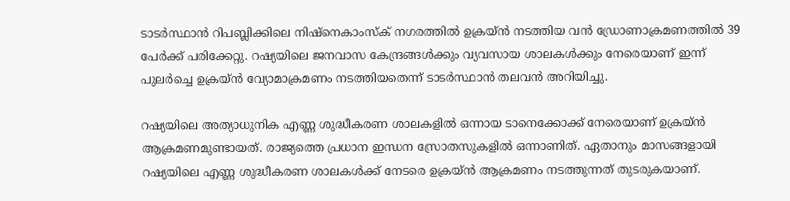ടാടർസ്ഥാൻ റിപബ്ലിക്കിലെ നിഷ്നെകാംസ്ക് നഗരത്തിൽ ഉക്രയ്ൻ നടത്തിയ വൻ ഡ്രോണാക്രമണത്തിൽ 39 പേർക്ക് പരിക്കേറ്റു. റഷ്യയിലെ ജനവാസ കേന്ദ്രങ്ങൾക്കും വ്യവസായ ശാലകൾക്കും നേരെയാണ് ഇന്ന് പുലർച്ചെ ഉക്രയ്ൻ വ്യോമാക്രമണം നടത്തിയതെന്ന് ടാടർസ്ഥാൻ തലവൻ അറിയിച്ചു.

റഷ്യയിലെ അത്യാധുനിക എണ്ണ ശുദ്ധീകരണ ശാലകളിൽ ഒന്നായ ടാനെക്കോക്ക് നേരെയാണ് ഉക്രയ്ൻ ആക്രമണമുണ്ടായത്. രാജ്യത്തെ പ്രധാന ഇന്ധന സ്രോതസുകളിൽ ഒന്നാണിത്. ഏതാനും മാസങ്ങളായി റഷ്യയിലെ എണ്ണ ശുദ്ധീകരണ ശാലകൾക്ക് നേടരെ ഉക്രയ്ൻ ആക്രമണം നടത്തുന്നത് തുടരുകയാണ്.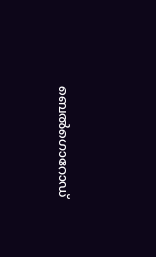ബെൽഗൊറോഡ്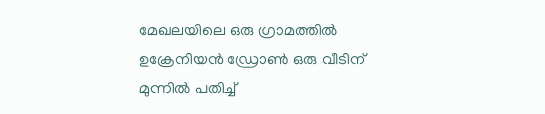മേഖലയിലെ ഒരു ഗ്രാമത്തിൽ ഉക്രേനിയൻ ഡ്രോൺ ഒരു വീടിന് മുന്നിൽ പതിച്ച്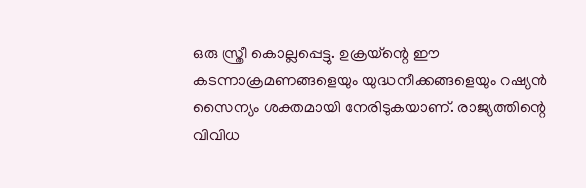ഒരു സ്ത്രീ കൊല്ലപ്പെട്ടു. ഉക്രയ്ന്റെ ഈ കടന്നാക്രമണങ്ങളെയും യുദ്ധനീക്കങ്ങളെയും റഷ്യൻ സൈന്യം ശക്തമായി നേരിടുകയാണ്. രാജ്യത്തിന്റെ വിവിധ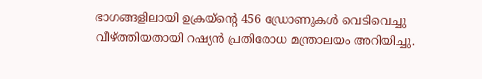ഭാഗങ്ങളിലായി ഉക്രയ്ന്റെ 456 ഡ്രോണുകൾ വെടിവെച്ചു വീഴ്ത്തിയതായി റഷ്യൻ പ്രതിരോധ മന്ത്രാലയം അറിയിച്ചു.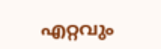എറ്റവും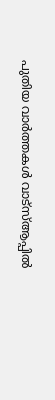പുതിയ വാർത്തകൾ വാട്സ്ആപ്പിൽ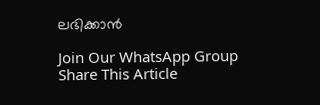ലഭിക്കാൻ

Join Our WhatsApp Group
Share This Article